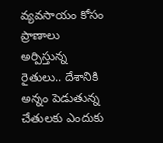వ్యవసాయం కోసం ప్రాణాలు అర్పిస్తున్న రైతులు.. దేశానికి అన్నం పెడుతున్న చేతులకు ఎందుకు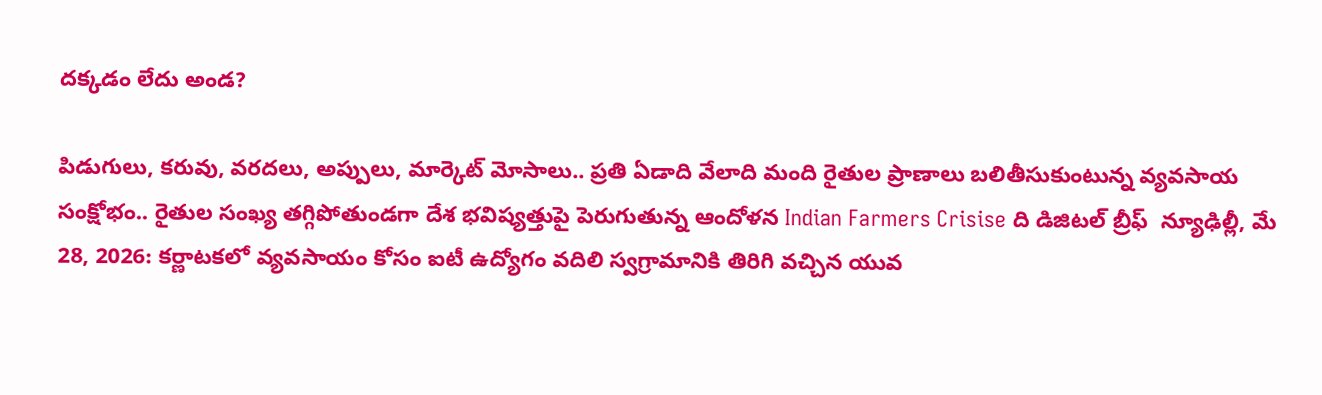దక్కడం లేదు అండ?

పిడుగులు, కరువు, వరదలు, అప్పులు, మార్కెట్ మోసాలు.. ప్రతి ఏడాది వేలాది మంది రైతుల ప్రాణాలు బలితీసుకుంటున్న వ్యవసాయ సంక్షోభం.. రైతుల సంఖ్య తగ్గిపోతుండగా దేశ భవిష్యత్తుపై పెరుగుతున్న ఆందోళన Indian Farmers Crisise ది డిజిటల్ బ్రీఫ్  న్యూఢిల్లీ, మే 28, 2026: కర్ణాటకలో వ్యవసాయం కోసం ఐటీ ఉద్యోగం వదిలి స్వగ్రామానికి తిరిగి వచ్చిన యువ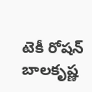టెకీ రోషన్ బాలకృష్ణ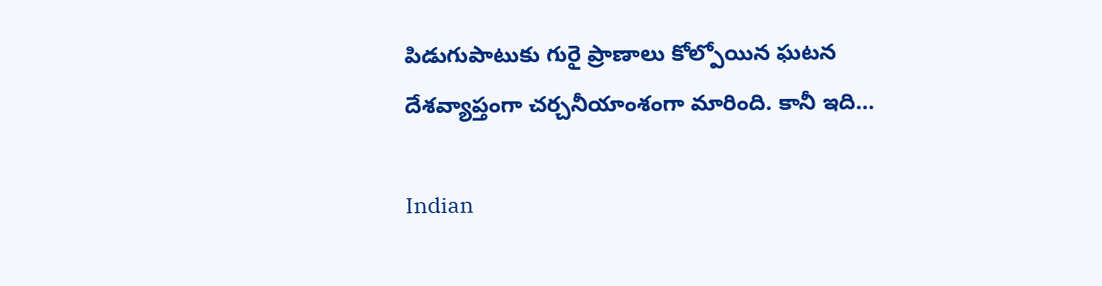పిడుగుపాటుకు గురై ప్రాణాలు కోల్పోయిన ఘటన దేశవ్యాప్తంగా చర్చనీయాంశంగా మారింది. కానీ ఇది…

Indian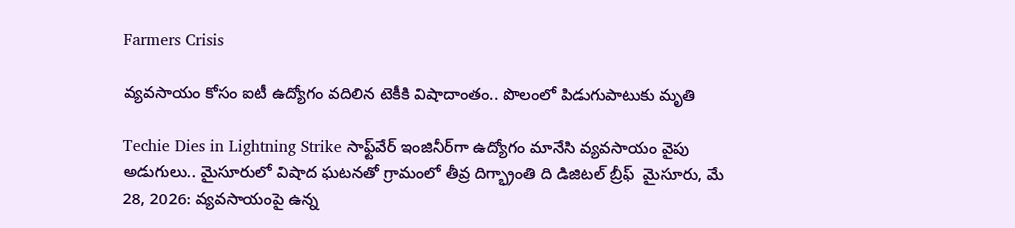Farmers Crisis

వ్యవసాయం కోసం ఐటీ ఉద్యోగం వదిలిన టెకీకి విషాదాంతం.. పొలంలో పిడుగుపాటుకు మృతి

Techie Dies in Lightning Strike సాఫ్ట్‌వేర్ ఇంజినీర్‌గా ఉద్యోగం మానేసి వ్యవసాయం వైపు అడుగులు.. మైసూరులో విషాద ఘటనతో గ్రామంలో తీవ్ర దిగ్భ్రాంతి ది డిజిటల్ బ్రీఫ్  మైసూరు, మే 28, 2026: వ్యవసాయంపై ఉన్న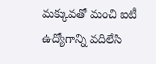మక్కువతో మంచి ఐటీ ఉద్యోగాన్ని వదిలేసి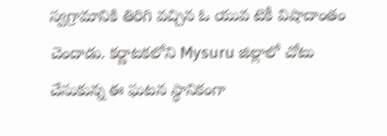స్వగ్రామానికి తిరిగి వచ్చిన ఓ యువ టెకీ విషాదాంతం చెందాడు. కర్ణాటకలోని Mysuru జిల్లాలో చోటు చేసుకున్న ఈ ఘటన స్థానికంగా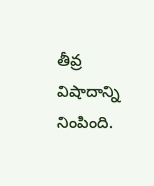తీవ్ర విషాదాన్ని నింపింది.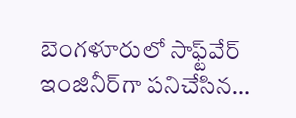బెంగళూరులో సాఫ్ట్‌వేర్ ఇంజినీర్‌గా పనిచేసిన…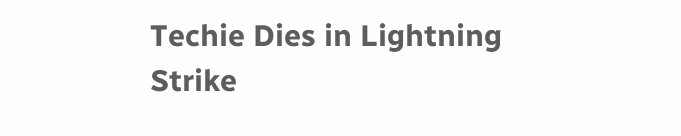Techie Dies in Lightning Strike